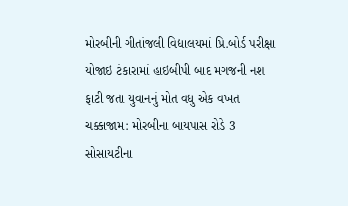મોરબીની ગીતાંજલી વિદ્યાલયમાં પ્રિ.બોર્ડ પરીક્ષા યોજાઇ ટંકારામાં હાઇબીપી બાદ મગજની નશ ફાટી જતા યુવાનનું મોત વધુ એક વખત ચક્કાજામ: મોરબીના બાયપાસ રોડે 3 સોસાયટીના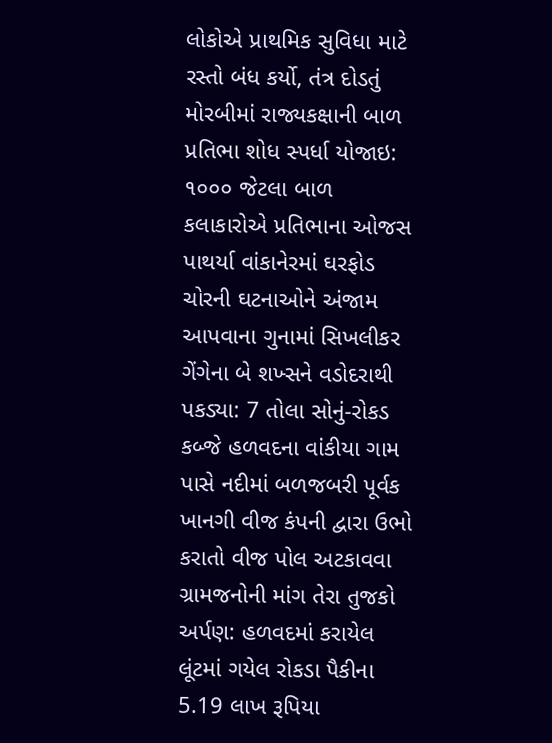લોકોએ પ્રાથમિક સુવિધા માટે રસ્તો બંધ કર્યો, તંત્ર દોડતું મોરબીમાં રાજ્યકક્ષાની બાળ પ્રતિભા શોધ સ્પર્ધા યોજાઇ: ૧૦૦૦ જેટલા બાળ કલાકારોએ પ્રતિભાના ઓજસ પાથર્યા વાંકાનેરમાં ઘરફોડ ચોરની ઘટનાઓને અંજામ આપવાના ગુનામાં સિખલીકર ગેંગેના બે શખ્સને વડોદરાથી પકડ્યા: 7 તોલા સોનું-રોકડ કબ્જે હળવદના વાંકીયા ગામ પાસે નદીમાં બળજબરી પૂર્વક ખાનગી વીજ કંપની દ્વારા ઉભો કરાતો વીજ પોલ અટકાવવા ગ્રામજનોની માંગ તેરા તુજકો અર્પણ: હળવદમાં કરાયેલ લૂંટમાં ગયેલ રોકડા પૈકીના 5.19 લાખ રૂપિયા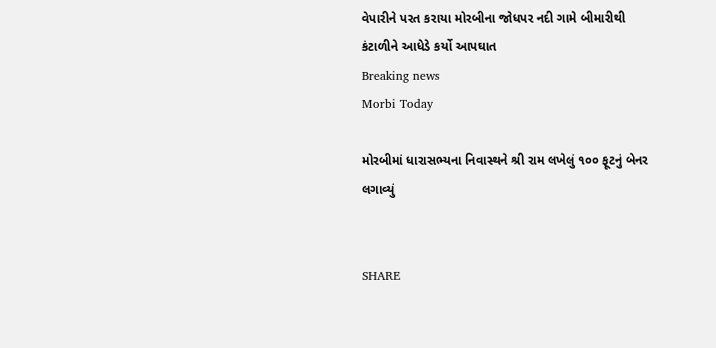વેપારીને પરત કરાયા મોરબીના જોધપર નદી ગામે બીમારીથી કંટાળીને આધેડે કર્યો આપઘાત
Breaking news
Morbi Today

મોરબીમાં ધારાસભ્યના નિવાસ્થને શ્રી રામ લખેલું ૧૦૦ ફૂટનું બેનર લગાવ્યું


SHARE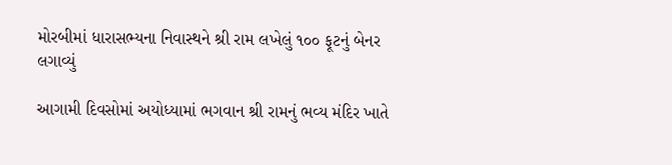મોરબીમાં ધારાસભ્યના નિવાસ્થને શ્રી રામ લખેલું ૧૦૦ ફૂટનું બેનર લગાવ્યું

આગામી દિવસોમાં અયોધ્યામાં ભગવાન શ્રી રામનું ભવ્ય મંદિર ખાતે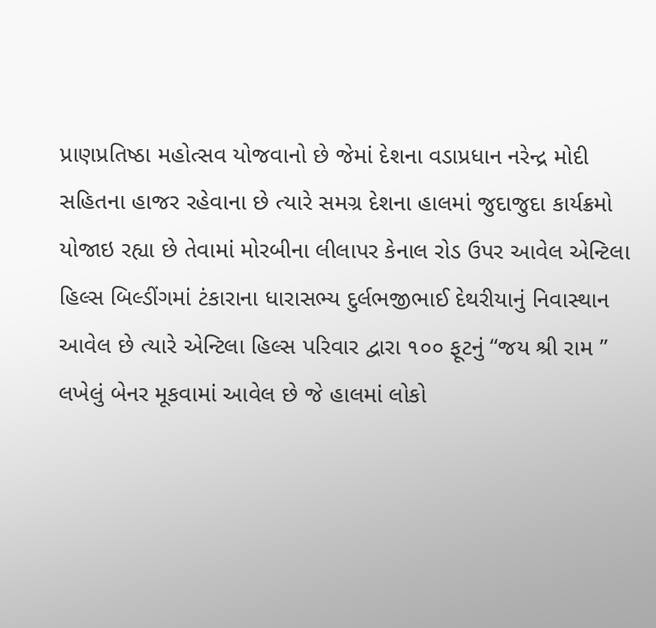પ્રાણપ્રતિષ્ઠા મહોત્સવ યોજવાનો છે જેમાં દેશના વડાપ્રધાન નરેન્દ્ર મોદી સહિતના હાજર રહેવાના છે ત્યારે સમગ્ર દેશના હાલમાં જુદાજુદા કાર્યક્રમો યોજાઇ રહ્યા છે તેવામાં મોરબીના લીલાપર કેનાલ રોડ ઉપર આવેલ એન્ટિલા હિલ્સ બિલ્ડીંગમાં ટંકારાના ધારાસભ્ય દુર્લભજીભાઈ દેથરીયાનું નિવાસ્થાન આવેલ છે ત્યારે એન્ટિલા હિલ્સ પરિવાર દ્વારા ૧૦૦ ફૂટનું “જય શ્રી રામ ” લખેલું બેનર મૂકવામાં આવેલ છે જે હાલમાં લોકો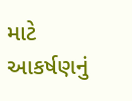માટે આકર્ષણનું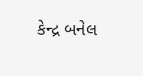કેન્દ્ર બનેલ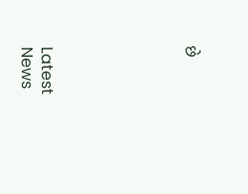છે






Latest News